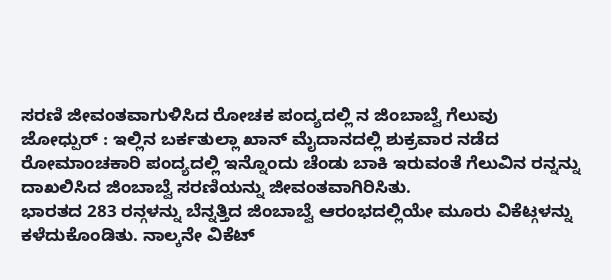ಸರಣಿ ಜೀವಂತವಾಗುಳಿಸಿದ ರೋಚಕ ಪಂದ್ಯದಲ್ಲಿ ನ ಜಿಂಬಾಬ್ವೆ ಗೆಲುವು
ಜೋಧ್ಪುರ್ : ಇಲ್ಲಿನ ಬರ್ಕತುಲ್ಲಾ ಖಾನ್ ಮೈದಾನದಲ್ಲಿ ಶುಕ್ರವಾರ ನಡೆದ ರೋಮಾಂಚಕಾರಿ ಪಂದ್ಯದಲ್ಲಿ ಇನ್ನೊಂದು ಚೆಂಡು ಬಾಕಿ ಇರುವಂತೆ ಗೆಲುವಿನ ರನ್ನನ್ನು ದಾಖಲಿಸಿದ ಜಿಂಬಾಬ್ವೆ ಸರಣಿಯನ್ನು ಜೀವಂತವಾಗಿರಿಸಿತು.
ಭಾರತದ 283 ರನ್ಗಳನ್ನು ಬೆನ್ನತ್ತಿದ ಜಿಂಬಾಬ್ವೆ ಆರಂಭದಲ್ಲಿಯೇ ಮೂರು ವಿಕೆಟ್ಗಳನ್ನು ಕಳೆದುಕೊಂಡಿತು. ನಾಲ್ಕನೇ ವಿಕೆಟ್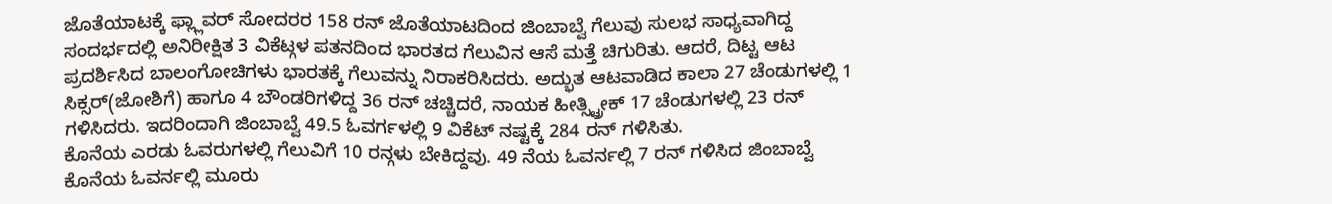ಜೊತೆಯಾಟಕ್ಕೆ ಫ್ಲ್ಲಾವರ್ ಸೋದರರ 158 ರನ್ ಜೊತೆಯಾಟದಿಂದ ಜಿಂಬಾಬ್ವೆ ಗೆಲುವು ಸುಲಭ ಸಾಧ್ಯವಾಗಿದ್ದ ಸಂದರ್ಭದಲ್ಲಿ ಅನಿರೀಕ್ಷಿತ 3 ವಿಕೆಟ್ಗಳ ಪತನದಿಂದ ಭಾರತದ ಗೆಲುವಿನ ಆಸೆ ಮತ್ತೆ ಚಿಗುರಿತು. ಆದರೆ, ದಿಟ್ಟ ಆಟ ಪ್ರದರ್ಶಿಸಿದ ಬಾಲಂಗೋಚಿಗಳು ಭಾರತಕ್ಕೆ ಗೆಲುವನ್ನು ನಿರಾಕರಿಸಿದರು. ಅದ್ಭುತ ಆಟವಾಡಿದ ಕಾಲಾ 27 ಚೆಂಡುಗಳಲ್ಲಿ 1 ಸಿಕ್ಸರ್(ಜೋಶಿಗೆ) ಹಾಗೂ 4 ಬೌಂಡರಿಗಳಿದ್ದ 36 ರನ್ ಚಚ್ಚಿದರೆ, ನಾಯಕ ಹೀತ್ಸ್ಟ್ರೀಕ್ 17 ಚೆಂಡುಗಳಲ್ಲಿ 23 ರನ್ ಗಳಿಸಿದರು. ಇದರಿಂದಾಗಿ ಜಿಂಬಾಬ್ವೆ 49.5 ಓವರ್ಗಳಲ್ಲಿ 9 ವಿಕೆಟ್ ನಷ್ಟಕ್ಕೆ 284 ರನ್ ಗಳಿಸಿತು.
ಕೊನೆಯ ಎರಡು ಓವರುಗಳಲ್ಲಿ ಗೆಲುವಿಗೆ 10 ರನ್ಗಳು ಬೇಕಿದ್ದವು. 49 ನೆಯ ಓವರ್ನಲ್ಲಿ 7 ರನ್ ಗಳಿಸಿದ ಜಿಂಬಾಬ್ವೆ ಕೊನೆಯ ಓವರ್ನಲ್ಲಿ ಮೂರು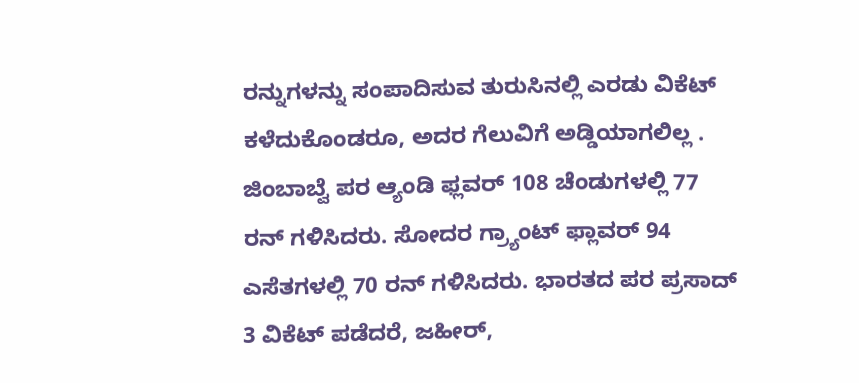ರನ್ನುಗಳನ್ನು ಸಂಪಾದಿಸುವ ತುರುಸಿನಲ್ಲಿ ಎರಡು ವಿಕೆಟ್ ಕಳೆದುಕೊಂಡರೂ, ಅದರ ಗೆಲುವಿಗೆ ಅಡ್ಡಿಯಾಗಲಿಲ್ಲ . ಜಿಂಬಾಬ್ವೆ ಪರ ಆ್ಯಂಡಿ ಫ್ಲವರ್ 108 ಚೆಂಡುಗಳಲ್ಲಿ 77 ರನ್ ಗಳಿಸಿದರು. ಸೋದರ ಗ್ರ್ಯಾಂಟ್ ಫ್ಲಾವರ್ 94 ಎಸೆತಗಳಲ್ಲಿ 70 ರನ್ ಗಳಿಸಿದರು. ಭಾರತದ ಪರ ಪ್ರಸಾದ್ 3 ವಿಕೆಟ್ ಪಡೆದರೆ, ಜಹೀರ್,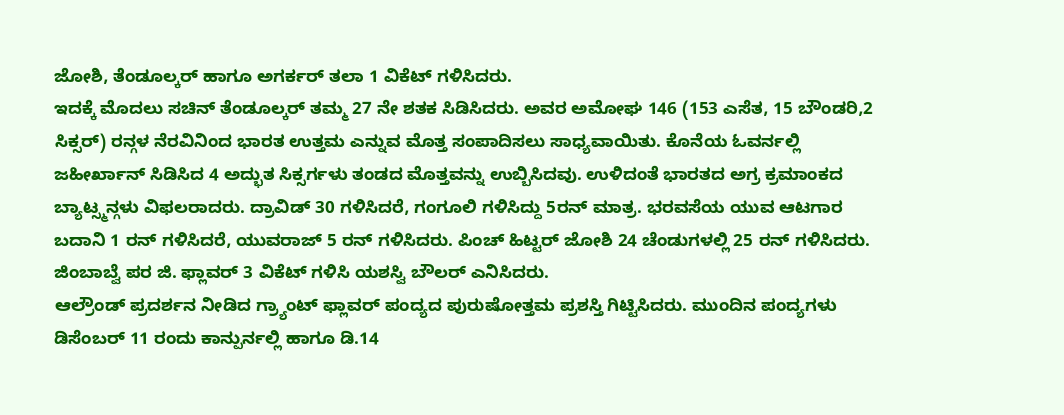ಜೋಶಿ, ತೆಂಡೂಲ್ಕರ್ ಹಾಗೂ ಅಗರ್ಕರ್ ತಲಾ 1 ವಿಕೆಟ್ ಗಳಿಸಿದರು.
ಇದಕ್ಕೆ ಮೊದಲು ಸಚಿನ್ ತೆಂಡೂಲ್ಕರ್ ತಮ್ಮ 27 ನೇ ಶತಕ ಸಿಡಿಸಿದರು. ಅವರ ಅಮೋಘ 146 (153 ಎಸೆತ, 15 ಬೌಂಡರಿ,2 ಸಿಕ್ಸರ್) ರನ್ಗಳ ನೆರವಿನಿಂದ ಭಾರತ ಉತ್ತಮ ಎನ್ನುವ ಮೊತ್ತ ಸಂಪಾದಿಸಲು ಸಾಧ್ಯವಾಯಿತು. ಕೊನೆಯ ಓವರ್ನಲ್ಲಿ ಜಹೀರ್ಖಾನ್ ಸಿಡಿಸಿದ 4 ಅದ್ಭುತ ಸಿಕ್ಸರ್ಗಳು ತಂಡದ ಮೊತ್ತವನ್ನು ಉಬ್ಬಿಸಿದವು. ಉಳಿದಂತೆ ಭಾರತದ ಅಗ್ರ ಕ್ರಮಾಂಕದ ಬ್ಯಾಟ್ಸ್ಮನ್ಗಳು ವಿಫಲರಾದರು. ದ್ರಾವಿಡ್ 30 ಗಳಿಸಿದರೆ, ಗಂಗೂಲಿ ಗಳಿಸಿದ್ದು 5ರನ್ ಮಾತ್ರ. ಭರವಸೆಯ ಯುವ ಆಟಗಾರ ಬದಾನಿ 1 ರನ್ ಗಳಿಸಿದರೆ, ಯುವರಾಜ್ 5 ರನ್ ಗಳಿಸಿದರು. ಪಿಂಚ್ ಹಿಟ್ಟರ್ ಜೋಶಿ 24 ಚೆಂಡುಗಳಲ್ಲಿ 25 ರನ್ ಗಳಿಸಿದರು. ಜಿಂಬಾಬ್ವೆ ಪರ ಜಿ. ಫ್ಲಾವರ್ 3 ವಿಕೆಟ್ ಗಳಿಸಿ ಯಶಸ್ವಿ ಬೌಲರ್ ಎನಿಸಿದರು.
ಆಲ್ರೌಂಡ್ ಪ್ರದರ್ಶನ ನೀಡಿದ ಗ್ರ್ಯಾಂಟ್ ಫ್ಲಾವರ್ ಪಂದ್ಯದ ಪುರುಷೋತ್ತಮ ಪ್ರಶಸ್ತಿ ಗಿಟ್ಟಿಸಿದರು. ಮುಂದಿನ ಪಂದ್ಯಗಳು ಡಿಸೆಂಬರ್ 11 ರಂದು ಕಾನ್ಪುರ್ನಲ್ಲಿ ಹಾಗೂ ಡಿ.14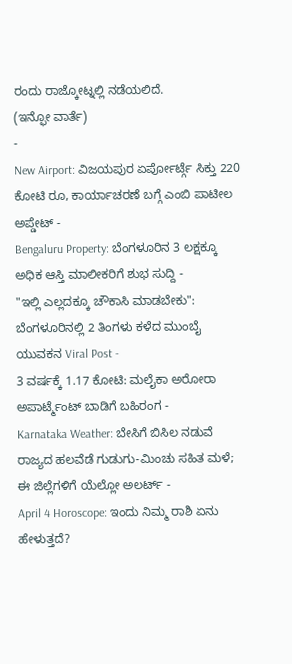ರಂದು ರಾಜ್ಕೋಟ್ನಲ್ಲಿ ನಡೆಯಲಿದೆ.
(ಇನ್ಫೋ ವಾರ್ತೆ)
-
New Airport: ವಿಜಯಪುರ ಏರ್ಪೋರ್ಟ್ಗೆ ಸಿಕ್ತು 220 ಕೋಟಿ ರೂ, ಕಾರ್ಯಾಚರಣೆ ಬಗ್ಗೆ ಎಂಬಿ ಪಾಟೀಲ ಅಪ್ಡೇಟ್ -
Bengaluru Property: ಬೆಂಗಳೂರಿನ 3 ಲಕ್ಷಕ್ಕೂ ಅಧಿಕ ಆಸ್ತಿ ಮಾಲೀಕರಿಗೆ ಶುಭ ಸುದ್ದಿ -
"ಇಲ್ಲಿ ಎಲ್ಲದಕ್ಕೂ ಚೌಕಾಸಿ ಮಾಡಬೇಕು": ಬೆಂಗಳೂರಿನಲ್ಲಿ 2 ತಿಂಗಳು ಕಳೆದ ಮುಂಬೈ ಯುವಕನ Viral Post -
3 ವರ್ಷಕ್ಕೆ 1.17 ಕೋಟಿ: ಮಲೈಕಾ ಅರೋರಾ ಅಪಾರ್ಟ್ಮೆಂಟ್ ಬಾಡಿಗೆ ಬಹಿರಂಗ -
Karnataka Weather: ಬೇಸಿಗೆ ಬಿಸಿಲ ನಡುವೆ ರಾಜ್ಯದ ಹಲವೆಡೆ ಗುಡುಗು-ಮಿಂಚು ಸಹಿತ ಮಳೆ; ಈ ಜಿಲ್ಲೆಗಳಿಗೆ ಯೆಲ್ಲೋ ಅಲರ್ಟ್ -
April 4 Horoscope: ಇಂದು ನಿಮ್ಮ ರಾಶಿ ಏನು ಹೇಳುತ್ತದೆ?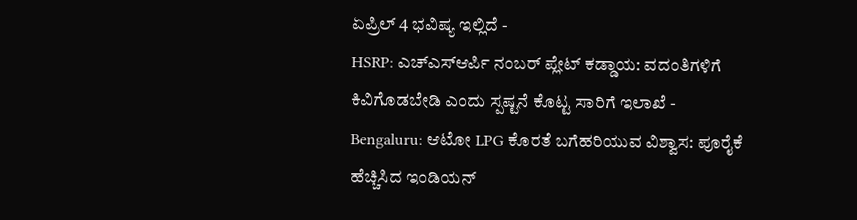ಏಪ್ರಿಲ್ 4 ಭವಿಷ್ಯ ಇಲ್ಲಿದೆ -
HSRP: ಎಚ್ಎಸ್ಆರ್ಪಿ ನಂಬರ್ ಪ್ಲೇಟ್ ಕಡ್ಡಾಯ: ವದಂತಿಗಳಿಗೆ ಕಿವಿಗೊಡಬೇಡಿ ಎಂದು ಸ್ಪಷ್ಟನೆ ಕೊಟ್ಟ ಸಾರಿಗೆ ಇಲಾಖೆ -
Bengaluru: ಆಟೋ LPG ಕೊರತೆ ಬಗೆಹರಿಯುವ ವಿಶ್ವಾಸ: ಪೂರೈಕೆ ಹೆಚ್ಚಿಸಿದ ಇಂಡಿಯನ್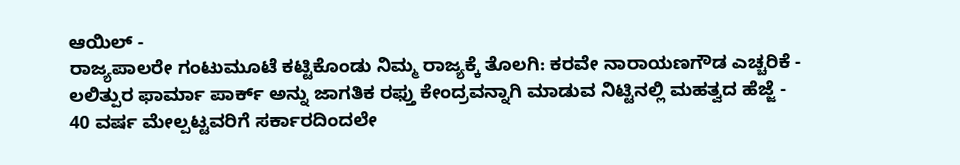ಆಯಿಲ್ -
ರಾಜ್ಯಪಾಲರೇ ಗಂಟುಮೂಟೆ ಕಟ್ಟಿಕೊಂಡು ನಿಮ್ಮ ರಾಜ್ಯಕ್ಕೆ ತೊಲಗಿ: ಕರವೇ ನಾರಾಯಣಗೌಡ ಎಚ್ಚರಿಕೆ -
ಲಲಿತ್ಪುರ ಫಾರ್ಮಾ ಪಾರ್ಕ್ ಅನ್ನು ಜಾಗತಿಕ ರಫ್ತು ಕೇಂದ್ರವನ್ನಾಗಿ ಮಾಡುವ ನಿಟ್ಟಿನಲ್ಲಿ ಮಹತ್ವದ ಹೆಜ್ಜೆ -
40 ವರ್ಷ ಮೇಲ್ಪಟ್ಟವರಿಗೆ ಸರ್ಕಾರದಿಂದಲೇ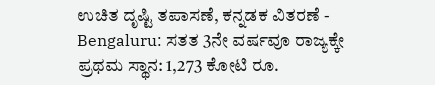ಉಚಿತ ದೃಷ್ಟಿ ತಪಾಸಣೆ, ಕನ್ನಡಕ ವಿತರಣೆ -
Bengaluru: ಸತತ 3ನೇ ವರ್ಷವೂ ರಾಜ್ಯಕ್ಕೇ ಪ್ರಥಮ ಸ್ಥಾನ: 1,273 ಕೋಟಿ ರೂ.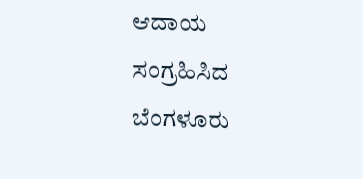ಆದಾಯ ಸಂಗ್ರಹಿಸಿದ ಬೆಂಗಳೂರು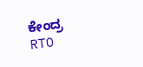ಕೇಂದ್ರ RTO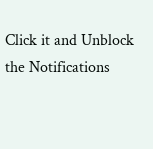Click it and Unblock the Notifications